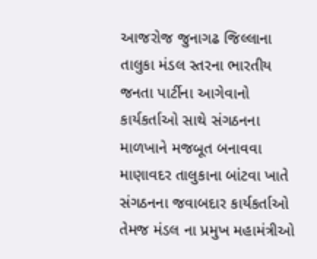આજરોજ જુનાગઢ જિલ્લાના તાલુકા મંડલ સ્તરના ભારતીય જનતા પાર્ટીના આગેવાનો કાર્યકર્તાઓ સાથે સંગઠનના માળખાને મજબૂત બનાવવા માણાવદર તાલુકાના બાંટવા ખાતે સંગઠનના જવાબદાર કાર્યકર્તાઓ તેમજ મંડલ ના પ્રમુખ મહામંત્રીઓ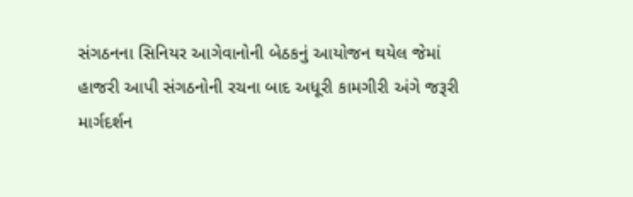સંગઠનના સિનિયર આગેવાનોની બેઠકનું આયોજન થયેલ જેમાં હાજરી આપી સંગઠનોની રચના બાદ અધૂરી કામગીરી અંગે જરૂરી માર્ગદર્શન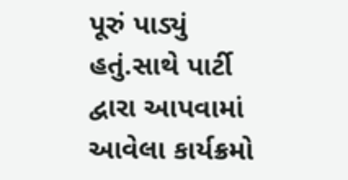પૂરું પાડ્યું હતું.સાથે પાર્ટી દ્વારા આપવામાં આવેલા કાર્યક્રમો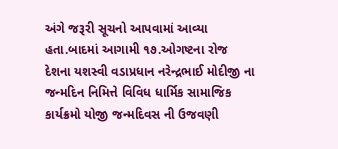અંગે જરૂરી સૂચનો આપવામાં આવ્યા હતા.બાદમાં આગામી ૧૭.ઓગષ્ટના રોજ દેશના યશસ્વી વડાપ્રધાન નરેન્દ્રભાઈ મોદીજી ના જન્મદિન નિમિત્તે વિવિધ ધાર્મિક સામાજિક કાર્યક્રમો યોજી જન્મદિવસ ની ઉજવણી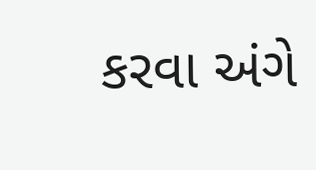કરવા અંગે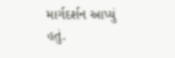માર્ગદર્શન આપ્યું હતું.